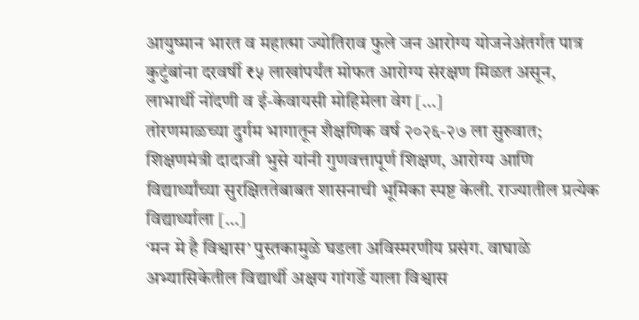आयुष्मान भारत व महात्मा ज्योतिराव फुले जन आरोग्य योजनेअंतर्गत पात्र कुटुंबांना दरवर्षी ₹५ लाखांपर्यंत मोफत आरोग्य संरक्षण मिळत असून, लाभार्थी नोंदणी व ई-केवायसी मोहिमेला वेग […]
तोरणमाळच्या दुर्गम भागातून शैक्षणिक वर्ष २०२६-२७ ला सुरुवात; शिक्षणमंत्री दादाजी भुसे यांनी गुणवत्तापूर्ण शिक्षण, आरोग्य आणि विद्यार्थ्यांच्या सुरक्षिततेबाबत शासनाची भूमिका स्पष्ट केली. राज्यातील प्रत्येक विद्यार्थ्याला […]
‘मन मे है विश्वास’ पुस्तकामुळे घडला अविस्मरणीय प्रसंग. वाघाळे अभ्यासिकेतील विद्यार्थी अक्षय गांगर्डे याला विश्वास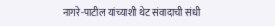नागरे-पाटील यांच्याशी थेट संवादाची संधी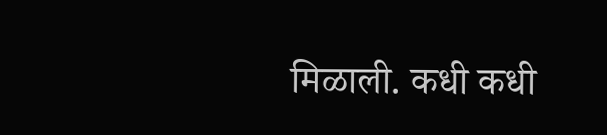मिळाली. कधी कधी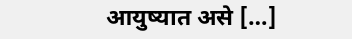आयुष्यात असे […]